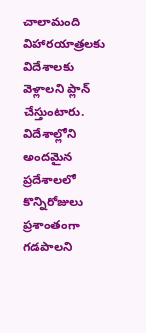చాలామంది విహారయాత్రలకు విదేశాలకు వెళ్లాలని ప్లాన్ చేస్తుంటారు. విదేశాల్లోని అందమైన ప్రదేశాలలో కొన్నిరోజులు ప్రశాంతంగా గడపాలని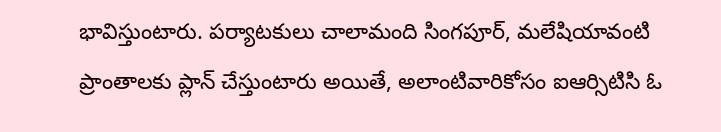భావిస్తుంటారు. పర్యాటకులు చాలామంది సింగపూర్, మలేషియావంటి ప్రాంతాలకు ప్లాన్ చేస్తుంటారు అయితే, అలాంటివారికోసం ఐఆర్సిటిసి ఓ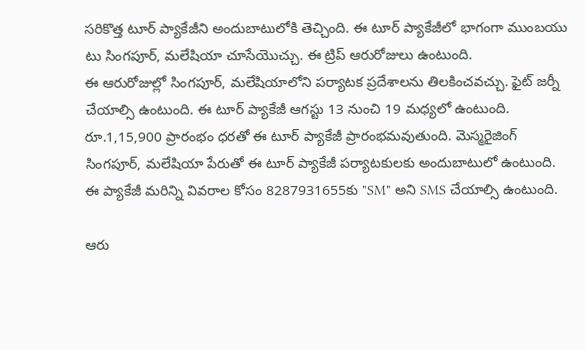సరికొత్త టూర్ ప్యాకేజీని అందుబాటులోకి తెచ్చింది. ఈ టూర్ ప్యాకేజీలో భాగంగా ముంబయు టు సింగపూర్, మలేషియా చూసేయొచ్చు. ఈ ట్రిప్ ఆరురోజులు ఉంటుంది.
ఈ ఆరురోజుల్లో సింగపూర్, మలేషియాలోని పర్యాటక ప్రదేశాలను తిలకించవచ్చు. ఫైట్ జర్నీ చేయాల్సి ఉంటుంది. ఈ టూర్ ప్యాకేజీ ఆగస్టు 13 నుంచి 19 మధ్యలో ఉంటుంది. రూ.1,15,900 ప్రారంభం ధరతో ఈ టూర్ ప్యాకేజీ ప్రారంభమవుతుంది. మెస్మరైజింగ్ సింగపూర్, మలేషియా పేరుతో ఈ టూర్ ప్యాకేజీ పర్యాటకులకు అందుబాటులో ఉంటుంది. ఈ ప్యాకేజీ మరిన్ని వివరాల కోసం 8287931655కు "SM" అని SMS చేయాల్సి ఉంటుంది.

ఆరు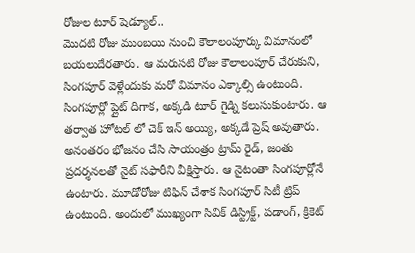రోజుల టూర్ షెడ్యూల్..
మొదటి రోజు ముంబయి నుంచి కౌలాలంపూర్కు విమానంలో బయలుదేరతారు. ఆ మరుసటి రోజు కౌలాలంపూర్ చేరుకుని, సింగపూర్ వెళ్లేందుకు మరో విమానం ఎక్కాల్సి ఉంటుంది. సింగపూర్లో ప్లైట్ దిగాక, అక్కడి టూర్ గైడ్ని కలుసుకుంటారు. ఆ తర్వాత హోటల్ లో చెక్ ఇన్ అయ్యి, అక్కడే ప్రెష్ అవుతారు. అనంతరం భోజనం చేసి సాయంత్రం ట్రామ్ రైడ్, జంతు ప్రదర్శనలతో నైట్ సఫారీని వీక్షిస్తారు. ఆ నైటంతా సింగపూర్లోనే ఉంటారు. మూడోరోజు టిఫిన్ చేశాక సింగపూర్ సిటీ ట్రిప్ ఉంటుంది. అందులో ముఖ్యంగా సివిక్ డిస్ట్రిక్ట్, పడాంగ్, క్రికెట్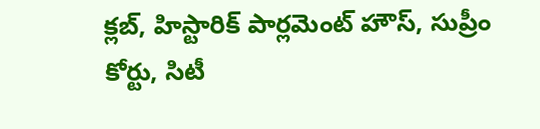క్లబ్, హిస్టారిక్ పార్లమెంట్ హౌస్, సుప్రీం కోర్టు, సిటీ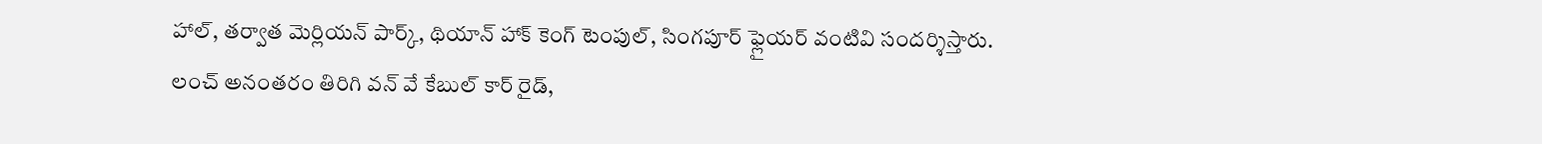హాల్, తర్వాత మెర్లియన్ పార్క్, థియాన్ హాక్ కెంగ్ టెంపుల్, సింగపూర్ ఫ్లైయర్ వంటివి సందర్శిస్తారు.
లంచ్ అనంతరం తిరిగి వన్ వే కేబుల్ కార్ రైడ్,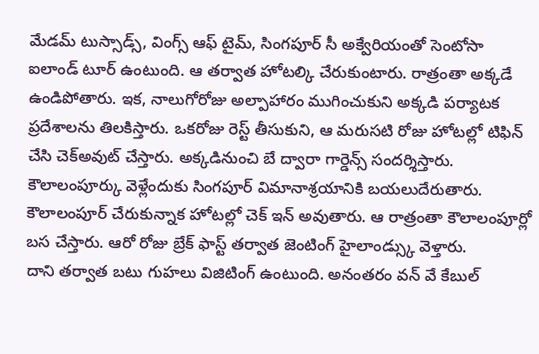మేడమ్ టుస్సాడ్స్, వింగ్స్ ఆఫ్ టైమ్, సింగపూర్ సీ అక్వేరియంతో సెంటోసా ఐలాండ్ టూర్ ఉంటుంది. ఆ తర్వాత హోటల్కి చేరుకుంటారు. రాత్రంతా అక్కడే ఉండిపోతారు. ఇక, నాలుగోరోజు అల్పాహారం ముగించుకుని అక్కడి పర్యాటక ప్రదేశాలను తిలకిస్తారు. ఒకరోజు రెస్ట్ తీసుకుని, ఆ మరుసటి రోజు హోటల్లో టిఫిన్ చేసి చెక్అవుట్ చేస్తారు. అక్కడినుంచి బే ద్వారా గార్డెన్స్ సందర్శిస్తారు. కౌలాలంపూర్కు వెళ్లేందుకు సింగపూర్ విమానాశ్రయానికి బయలుదేరుతారు. కౌలాలంపూర్ చేరుకున్నాక హోటల్లో చెక్ ఇన్ అవుతారు. ఆ రాత్రంతా కౌలాలంపూర్లో బస చేస్తారు. ఆరో రోజు బ్రేక్ ఫాస్ట్ తర్వాత జెంటింగ్ హైలాండ్స్కు వెళ్తారు.
దాని తర్వాత బటు గుహలు విజిటింగ్ ఉంటుంది. అనంతరం వన్ వే కేబుల్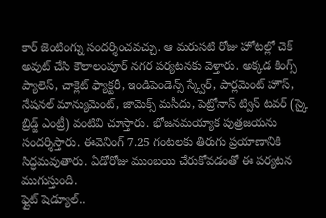కార్ జెంటింగ్ను సందర్శించవచ్చు. ఆ మరుసటి రోజు హోటల్లో చెక్ అవుట్ చేసి కౌలాలంపూర్ నగర పర్యటనకు వెళ్తారు. అక్కడ కింగ్స్ ప్యాలెస్, చాక్లెట్ ఫ్యాక్టరీ, ఇండిపెండెన్స్ స్క్వేర్, పార్లమెంట్ హౌస్, నేషనల్ మాన్యుమెంట్, జామెక్స్ మసీదు, పెట్రోనాస్ ట్విన్ టవర్ (స్కై బ్రిడ్జ్ ఎంట్రీ) వంటివి చూస్తారు. భోజనమయ్యాక పుత్రజయను సందర్శిస్తారు. ఈవెనింగ్ 7.25 గంటలకు తిరుగు ప్రయాణానికి సిద్ధమవుతారు. ఏడోరోజు ముంబయి చేరుకోవడంతో ఈ పర్యటన ముగుస్తుంది.
ఫ్లైట్ షెడ్యూల్..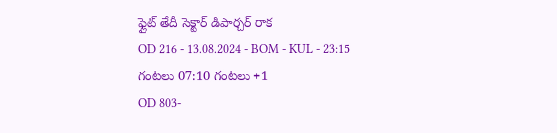ఫ్లైట్ తేదీ సెక్టార్ డిపార్చర్ రాక
OD 216 - 13.08.2024 - BOM - KUL - 23:15 గంటలు 07:10 గంటలు +1
OD 803-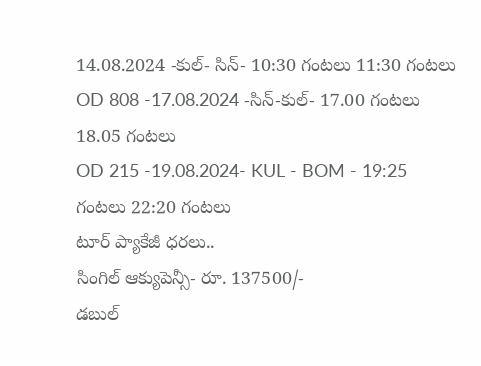14.08.2024 -కుల్- సిన్- 10:30 గంటలు 11:30 గంటలు
OD 808 -17.08.2024 -సిన్-కుల్- 17.00 గంటలు 18.05 గంటలు
OD 215 -19.08.2024- KUL - BOM - 19:25 గంటలు 22:20 గంటలు
టూర్ ప్యాకేజీ ధరలు..
సింగిల్ ఆక్యుపెన్సీ- రూ. 137500/-
డబుల్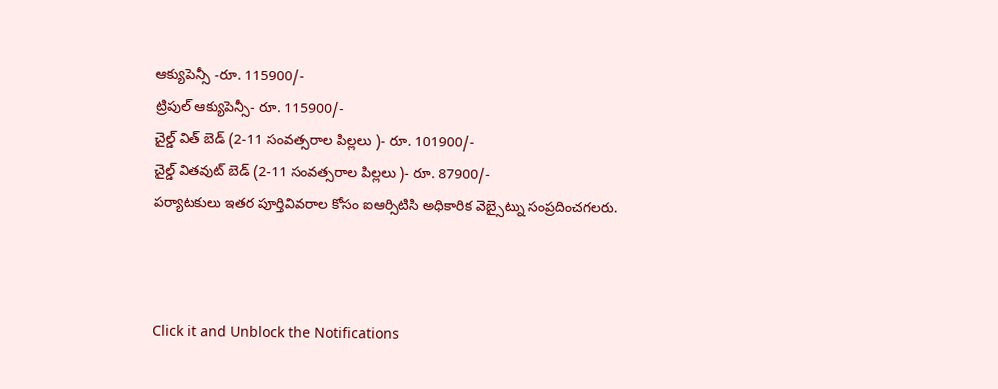ఆక్యుపెన్సీ -రూ. 115900/-
ట్రిపుల్ ఆక్యుపెన్సీ- రూ. 115900/-
చైల్డ్ విత్ బెడ్ (2-11 సంవత్సరాల పిల్లలు )- రూ. 101900/-
చైల్డ్ వితవుట్ బెడ్ (2-11 సంవత్సరాల పిల్లలు )- రూ. 87900/-
పర్యాటకులు ఇతర పూర్తివివరాల కోసం ఐఆర్సిటిసి అధికారిక వెబ్సైట్ను సంప్రదించగలరు.



Click it and Unblock the Notifications